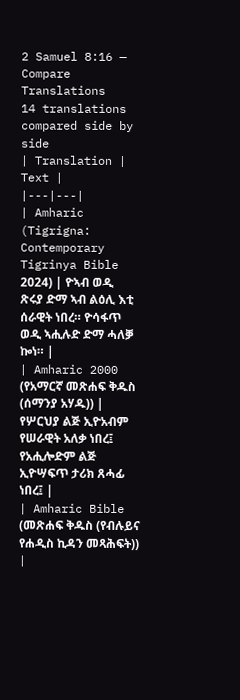2 Samuel 8:16 — Compare Translations
14 translations compared side by side
| Translation | Text |
|---|---|
| Amharic (Tigrigna: Contemporary Tigrinya Bible 2024) | ዮኣብ ወዲ ጽሩያ ድማ ኣብ ልዕሊ እቲ ሰራዊት ነበረ። ዮሳፋጥ ወዲ ኣሒሉድ ድማ ሓለቓ ኰነ። |
| Amharic 2000 (የአማርኛ መጽሐፍ ቅዱስ (ሰማንያ አሃዱ)) | የሦርህያ ልጅ ኢዮአብም የሠራዊት አለቃ ነበረ፤ የአሒሎድም ልጅ ኢዮሣፍጥ ታሪክ ጸሓፊ ነበረ፤ |
| Amharic Bible (መጽሐፍ ቅዱስ (የብሉይና የሐዲስ ኪዳን መጻሕፍት)) |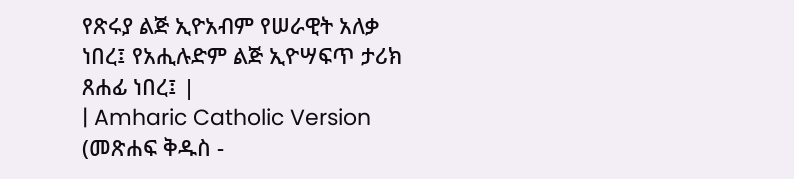የጽሩያ ልጅ ኢዮአብም የሠራዊት አለቃ ነበረ፤ የአሒሉድም ልጅ ኢዮሣፍጥ ታሪክ ጸሐፊ ነበረ፤ |
| Amharic Catholic Version (መጽሐፍ ቅዱስ -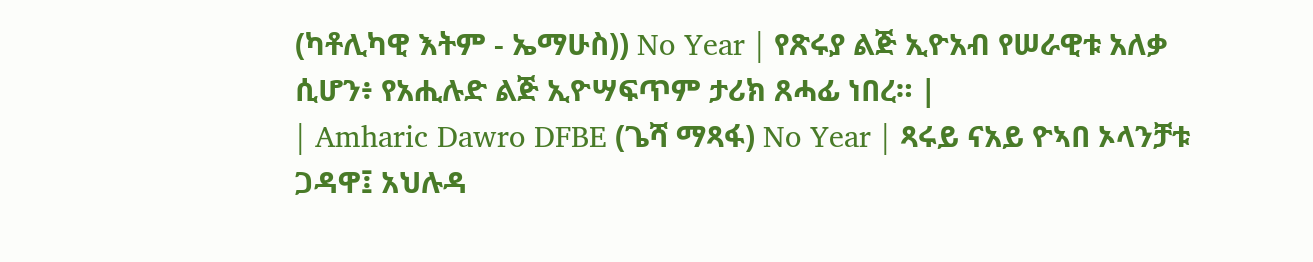(ካቶሊካዊ እትም - ኤማሁስ)) No Year | የጽሩያ ልጅ ኢዮአብ የሠራዊቱ አለቃ ሲሆን፥ የአሒሉድ ልጅ ኢዮሣፍጥም ታሪክ ጸሓፊ ነበረ። |
| Amharic Dawro DFBE (ጌሻ ማጻፋ) No Year | ጻሩይ ናአይ ዮኣበ ኦላንቻቱ ጋዳዋ፤ አህሉዳ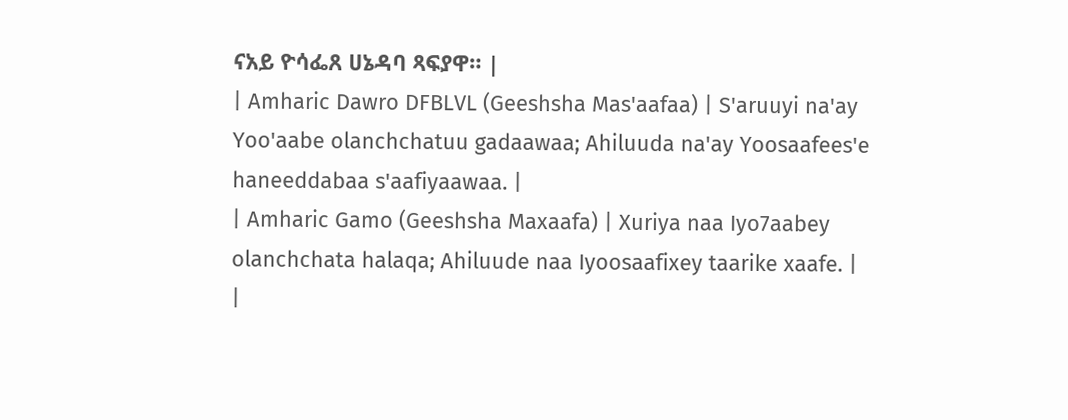ናአይ ዮሳፌጸ ሀኔዳባ ጻፍያዋ። |
| Amharic Dawro DFBLVL (Geeshsha Mas'aafaa) | S'aruuyi na'ay Yoo'aabe olanchchatuu gadaawaa; Ahiluuda na'ay Yoosaafees'e haneeddabaa s'aafiyaawaa. |
| Amharic Gamo (Geeshsha Maxaafa) | Xuriya naa Iyo7aabey olanchchata halaqa; Ahiluude naa Iyoosaafixey taarike xaafe. |
|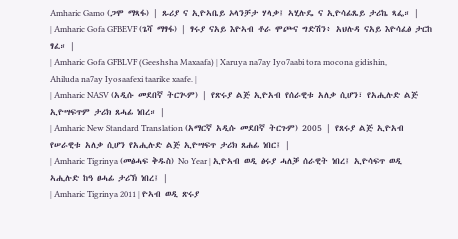Amharic Gamo (ጋሞ ማጻፋ) | ጹሪያ ና ኢዮኣቤይ ኦላንቻታ ሃላቃ፤ ኣሂሉዴ ና ኢዮሳፊጼይ ታሪኬ ጻፌ። |
| Amharic Gofa GFBEVF (ጌሻ ማፃፋ) | ፃሩያ ናአይ እዮኣብ ቶራ ሞጮና ግድሽን፥ አህሉዳ ናአይ እዮሳፈፅ ታርከ ፃፈ። |
| Amharic Gofa GFBLVF (Geeshsha Maxaafa) | Xaruya na7ay Iyo7aabi tora mocona gidishin, Ahiluda na7ay Iyosaafexi taarike xaafe. |
| Amharic NASV (አዲሱ መደበኛ ትርጒም) | የጽሩያ ልጅ ኢዮአብ የሰራዊቱ አለቃ ሲሆን፣ የአሒሉድ ልጅ ኢዮሣፍጥም ታሪክ ጸሓፊ ነበረ። |
| Amharic New Standard Translation (አማርኛ አዲሱ መደበኛ ትርጉም) 2005 | የጸሩያ ልጅ ኢዮአብ የሠራዊቱ አለቃ ሲሆን የአሒሉድ ልጅ ኢዮሣፍጥ ታሪክ ጸሐፊ ነበር፤ |
| Amharic Tigrinya (መፅሓፍ ቅዱስ) No Year | ኢዮኣብ ወዲ ፅሩያ ሓለቓ ሰራዊት ነበረ፤ ኢዮሳፍጥ ወዲ ኣሒሉድ ከዓ ፀሓፊ ታሪኽ ነበረ፤ |
| Amharic Tigrinya 2011 | ዮኣብ ወዲ ጽሩያ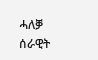ሓለቓ ሰራዊት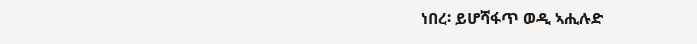ነበረ፡ ይሆሻፋጥ ወዲ ኣሒሉድ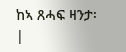ከኣ ጸሓፍ ዛንታ፡ |